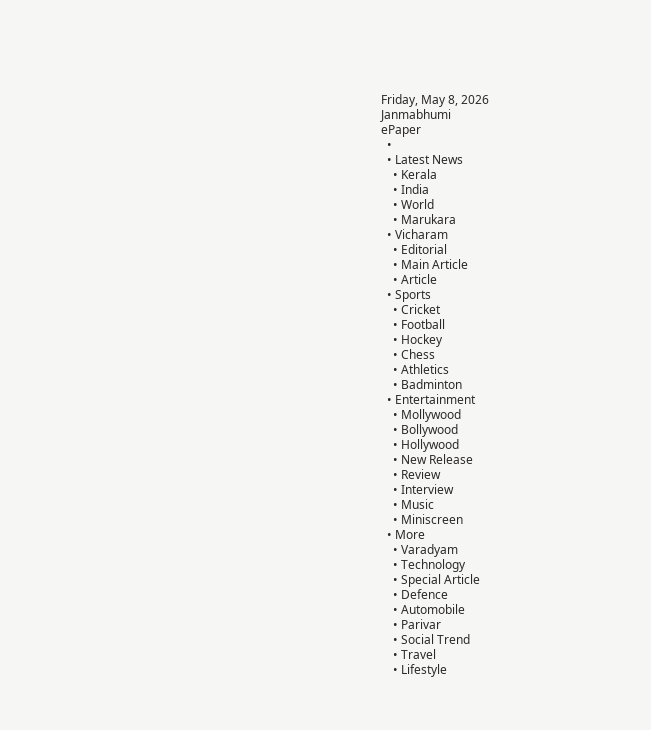Friday, May 8, 2026
Janmabhumi
ePaper
  •
  • Latest News
    • Kerala
    • India
    • World
    • Marukara
  • Vicharam
    • Editorial
    • Main Article
    • Article
  • Sports
    • Cricket
    • Football
    • Hockey
    • Chess
    • Athletics
    • Badminton
  • Entertainment
    • Mollywood
    • Bollywood
    • Hollywood
    • New Release
    • Review
    • Interview
    • Music
    • Miniscreen
  • More
    • Varadyam
    • Technology
    • Special Article
    • Defence
    • Automobile
    • Parivar
    • Social Trend
    • Travel
    • Lifestyle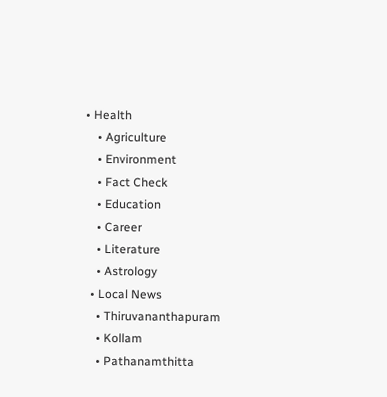• Health
    • Agriculture
    • Environment
    • Fact Check
    • Education
    • Career
    • Literature
    • Astrology
  • Local News
    • Thiruvananthapuram
    • Kollam
    • Pathanamthitta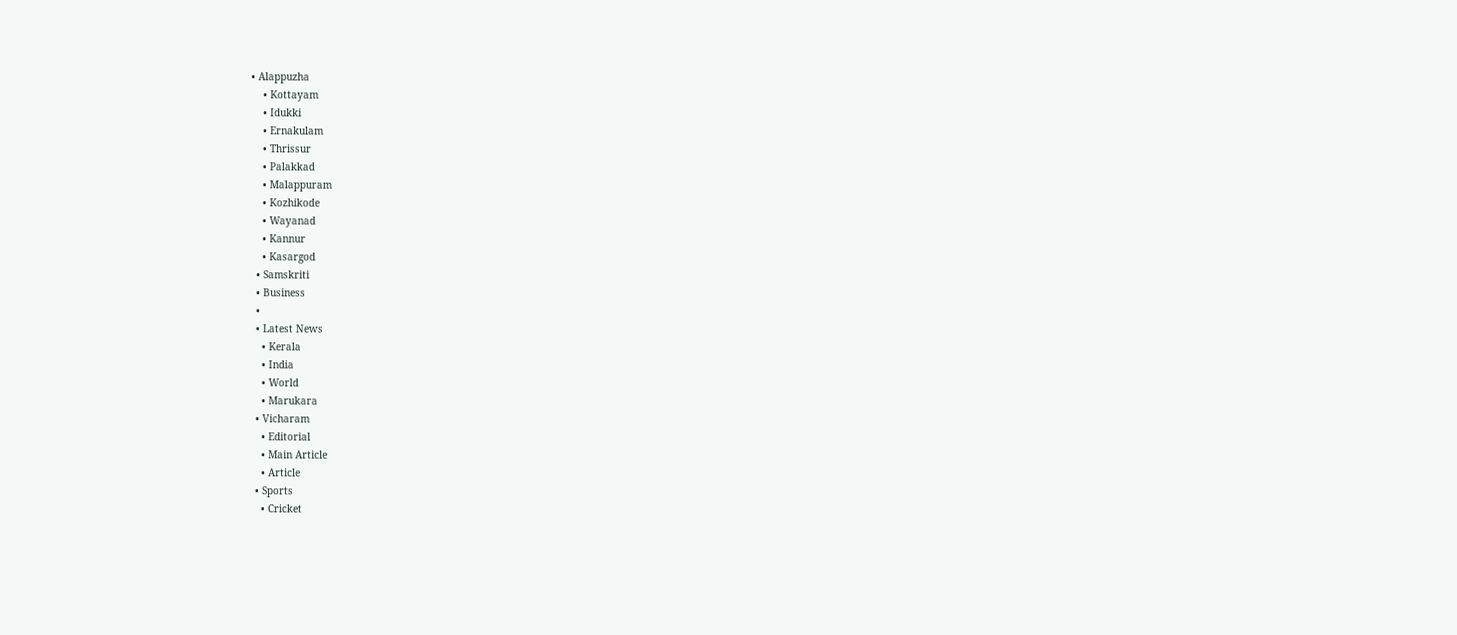• Alappuzha
    • Kottayam
    • Idukki
    • Ernakulam
    • Thrissur
    • Palakkad
    • Malappuram
    • Kozhikode
    • Wayanad
    • Kannur
    • Kasargod
  • Samskriti
  • Business
  •
  • Latest News
    • Kerala
    • India
    • World
    • Marukara
  • Vicharam
    • Editorial
    • Main Article
    • Article
  • Sports
    • Cricket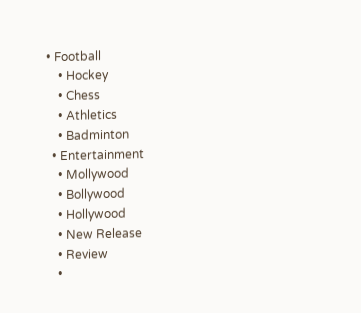• Football
    • Hockey
    • Chess
    • Athletics
    • Badminton
  • Entertainment
    • Mollywood
    • Bollywood
    • Hollywood
    • New Release
    • Review
    •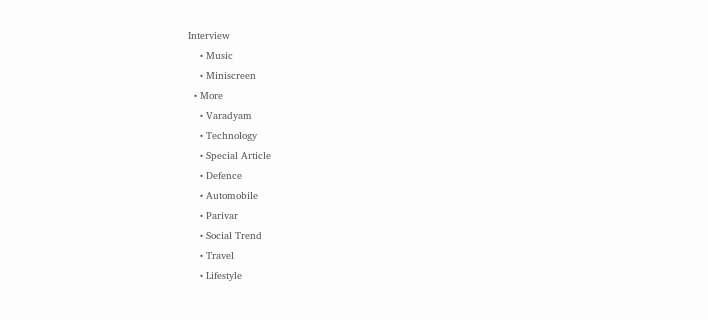Interview
    • Music
    • Miniscreen
  • More
    • Varadyam
    • Technology
    • Special Article
    • Defence
    • Automobile
    • Parivar
    • Social Trend
    • Travel
    • Lifestyle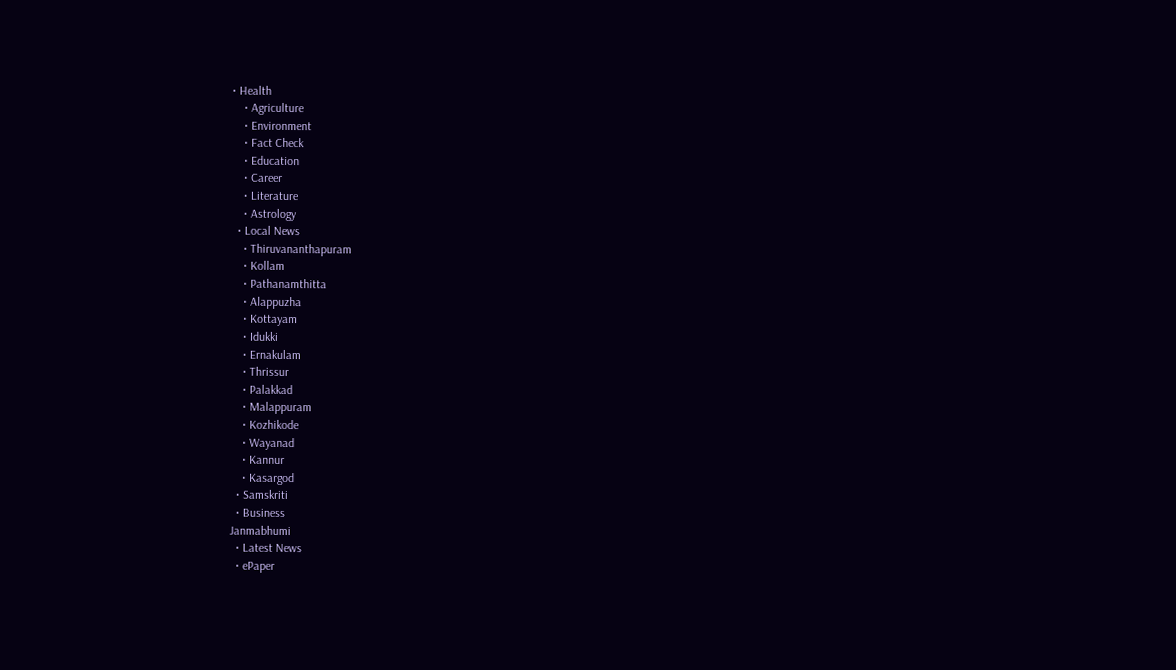• Health
    • Agriculture
    • Environment
    • Fact Check
    • Education
    • Career
    • Literature
    • Astrology
  • Local News
    • Thiruvananthapuram
    • Kollam
    • Pathanamthitta
    • Alappuzha
    • Kottayam
    • Idukki
    • Ernakulam
    • Thrissur
    • Palakkad
    • Malappuram
    • Kozhikode
    • Wayanad
    • Kannur
    • Kasargod
  • Samskriti
  • Business
Janmabhumi
  • Latest News
  • ePaper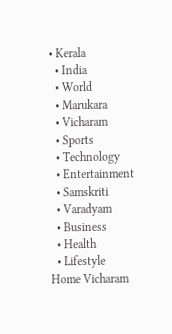• Kerala
  • India
  • World
  • Marukara
  • Vicharam
  • Sports
  • Technology
  • Entertainment
  • Samskriti
  • Varadyam
  • Business
  • Health
  • Lifestyle
Home Vicharam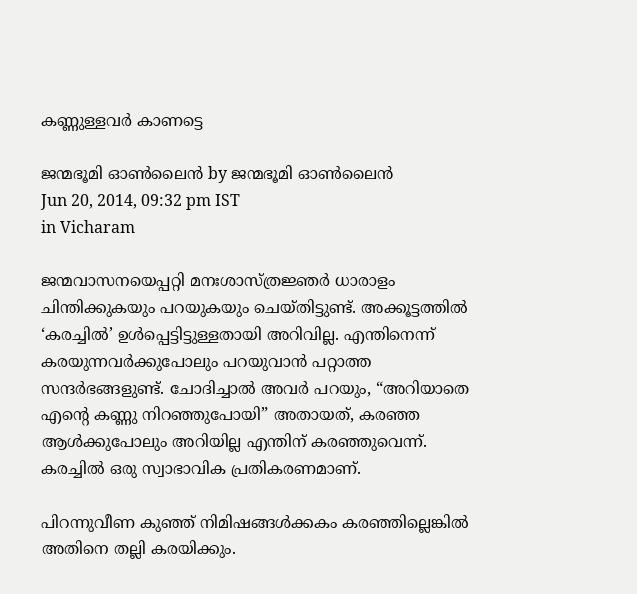കണ്ണുള്ളവര്‍ കാണട്ടെ

ജന്മഭൂമി ഓണ്‍ലൈന്‍ by ജന്മഭൂമി ഓണ്‍ലൈന്‍
Jun 20, 2014, 09:32 pm IST
in Vicharam

ജന്മവാസനയെപ്പറ്റി മനഃശാസ്ത്രജ്ഞര്‍ ധാരാളം ചിന്തിക്കുകയും പറയുകയും ചെയ്തിട്ടുണ്ട്‌. അക്കൂട്ടത്തില്‍ ‘കരച്ചില്‍’ ഉള്‍പ്പെട്ടിട്ടുള്ളതായി അറിവില്ല. എന്തിനെന്ന്‌ കരയുന്നവര്‍ക്കുപോലും പറയുവാന്‍ പറ്റാത്ത സന്ദര്‍ഭങ്ങളുണ്ട്‌. ചോദിച്ചാല്‍ അവര്‍ പറയും, “അറിയാതെ എന്റെ കണ്ണു നിറഞ്ഞുപോയി” അതായത്‌, കരഞ്ഞ ആള്‍ക്കുപോലും അറിയില്ല എന്തിന്‌ കരഞ്ഞുവെന്ന്‌. കരച്ചില്‍ ഒരു സ്വാഭാവിക പ്രതികരണമാണ്‌.

പിറന്നുവീണ കുഞ്ഞ്‌ നിമിഷങ്ങള്‍ക്കകം കരഞ്ഞില്ലെങ്കില്‍ അതിനെ തല്ലി കരയിക്കും.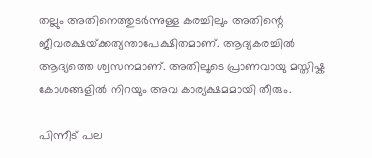തല്ലും അതിനെത്തുടര്‍ന്നുള്ള കരച്ചിലും അതിന്റെ ജീവരക്ഷയ്‌ക്കത്യന്താപേക്ഷിതമാണ്‌. ആദ്യകരച്ചില്‍ ആദ്യത്തെ ശ്വസനമാണ്‌. അതിലൂടെ പ്രാണവായു മസ്തിഷ്ക കോശങ്ങളില്‍ നിറയും അവ കാര്യക്ഷമമായി തീരും.

പിന്നീട്‌ പല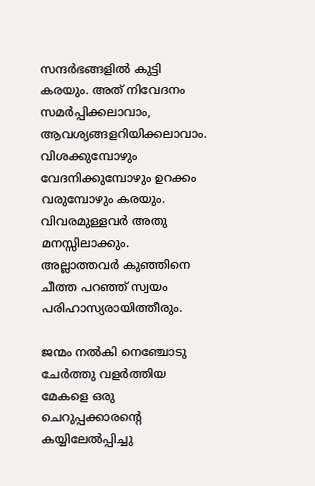സന്ദര്‍ഭങ്ങളില്‍ കുട്ടി കരയും. അത്‌ നിവേദനം സമര്‍പ്പിക്കലാവാം, ആവശ്യങ്ങളറിയിക്കലാവാം. വിശക്കുമ്പോഴും വേദനിക്കുമ്പോഴും ഉറക്കം വരുമ്പോഴും കരയും. വിവരമുള്ളവര്‍ അതു മനസ്സിലാക്കും. അല്ലാത്തവര്‍ കുഞ്ഞിനെ ചീത്ത പറഞ്ഞ്‌ സ്വയം പരിഹാസ്യരായിത്തീരും.

ജന്മം നല്‍കി നെഞ്ചോടു ചേര്‍ത്തു വളര്‍ത്തിയ മേകളെ ഒരു ചെറുപ്പക്കാരന്റെ കയ്യിലേല്‍പ്പിച്ചു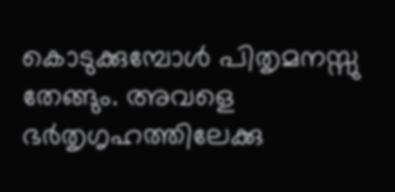കൊടുക്കുമ്പോള്‍ പിതൃമനസ്സു തേങ്ങും. അവളെ ഭര്‍തൃഗൃഹത്തിലേക്കു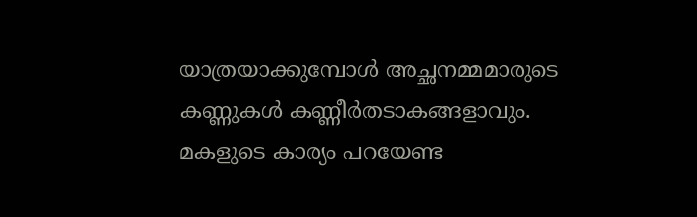യാത്രയാക്കുമ്പോള്‍ അച്ഛനമ്മമാരുടെ കണ്ണുകള്‍ കണ്ണീര്‍തടാകങ്ങളാവും. മകളുടെ കാര്യം പറയേണ്ട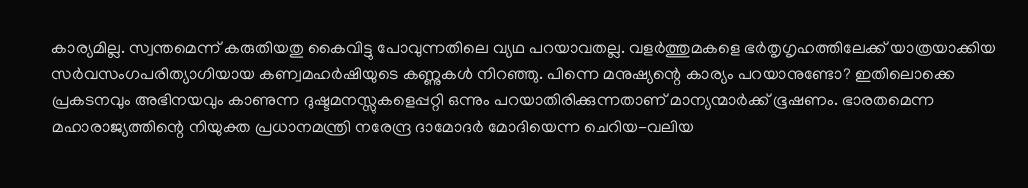കാര്യമില്ല. സ്വന്തമെന്ന്‌ കരുതിയതു കൈവിട്ടു പോവുന്നതിലെ വ്യഥ പറയാവതല്ല. വളര്‍ത്തുമകളെ ഭര്‍തൃഗൃഹത്തിലേക്ക്‌ യാത്രയാക്കിയ സര്‍വസംഗപരിത്യാഗിയായ കണ്വമഹര്‍ഷിയുടെ കണ്ണുകള്‍ നിറഞ്ഞു. പിന്നെ മനുഷ്യന്റെ കാര്യം പറയാനുണ്ടോ? ഇതിലൊക്കെ പ്രകടനവും അഭിനയവും കാണുന്ന ദുഷ്ടമനസ്സുകളെപ്പറ്റി ഒന്നും പറയാതിരിക്കുന്നതാണ്‌ മാന്യന്മാര്‍ക്ക്‌ ഭൂഷണം. ഭാരതമെന്ന മഹാരാജ്യത്തിന്റെ നിയുക്ത പ്രധാനമന്ത്രി നരേന്ദ്ര ദാമോദര്‍ മോദിയെന്ന ചെറിയ-വലിയ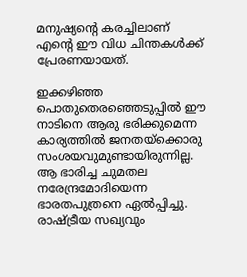മനുഷ്യന്റെ കരച്ചിലാണ്‌ എന്റെ ഈ വിധ ചിന്തകള്‍ക്ക്‌ പ്രേരണയായത്‌.

ഇക്കഴിഞ്ഞ പൊതുതെരഞ്ഞെടുപ്പില്‍ ഈ നാടിനെ ആരു ഭരിക്കുമെന്ന കാര്യത്തില്‍ ജനതയ്‌ക്കൊരു സംശയവുമുണ്ടായിരുന്നില്ല. ആ ഭാരിച്ച ചുമതല നരേന്ദ്രമോദിയെന്ന ഭാരതപുത്രനെ ഏല്‍പ്പിച്ചു. രാഷ്‌ട്രീയ സഖ്യവും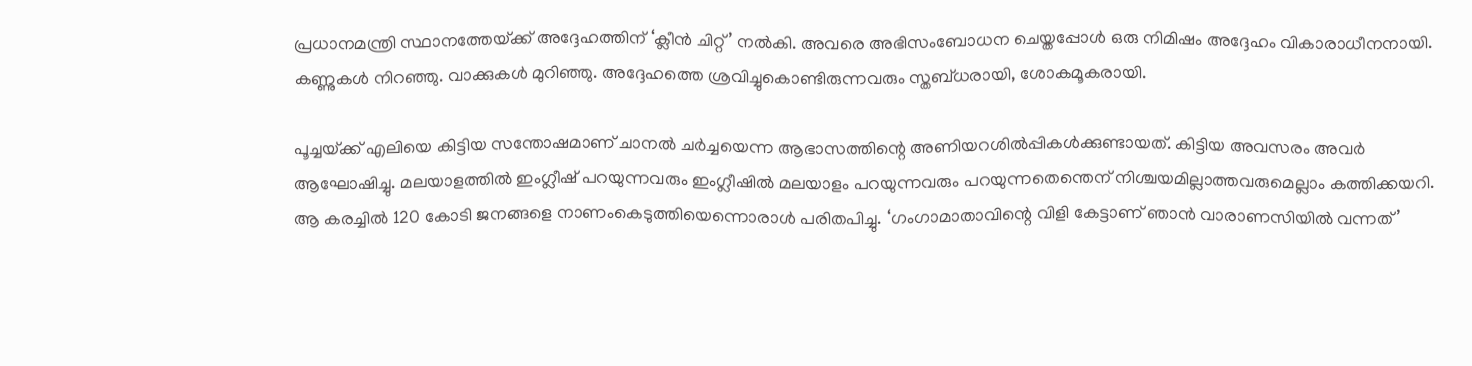പ്രധാനമന്ത്രി സ്ഥാനത്തേയ്‌ക്ക്‌ അദ്ദേഹത്തിന്‌ ‘ക്ലീന്‍ ചിറ്റ്‌’ നല്‍കി. അവരെ അഭിസംബോധന ചെയ്തപ്പോള്‍ ഒരു നിമിഷം അദ്ദേഹം വികാരാധീനനായി. കണ്ണുകള്‍ നിറഞ്ഞു. വാക്കുകള്‍ മുറിഞ്ഞു. അദ്ദേഹത്തെ ശ്രവിച്ചുകൊണ്ടിരുന്നവരും സ്തബ്ധരായി, ശോകമൂകരായി.

പൂച്ചയ്‌ക്ക്‌ എലിയെ കിട്ടിയ സന്തോഷമാണ്‌ ചാനല്‍ ചര്‍ച്ചയെന്ന ആഭാസത്തിന്റെ അണിയറശില്‍പ്പികള്‍ക്കുണ്ടായത്‌. കിട്ടിയ അവസരം അവര്‍ ആഘോഷിച്ചു. മലയാളത്തില്‍ ഇംഗ്ലീഷ്‌ പറയുന്നവരും ഇംഗ്ലീഷില്‍ മലയാളം പറയുന്നവരും പറയുന്നതെന്തെന്‌ നിശ്ചയമില്ലാത്തവരുമെല്ലാം കത്തിക്കയറി. ആ കരച്ചില്‍ 120 കോടി ജനങ്ങളെ നാണംകെടുത്തിയെന്നൊരാള്‍ പരിതപിച്ചു. ‘ഗംഗാമാതാവിന്റെ വിളി കേട്ടാണ്‌ ഞാന്‍ വാരാണസിയില്‍ വന്നത്‌’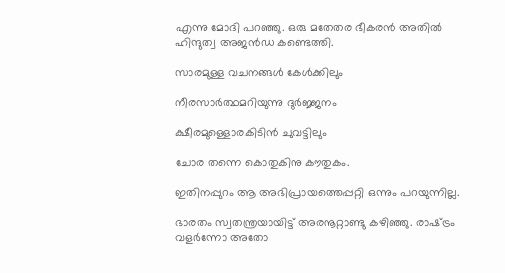എന്നു മോദി പറഞ്ഞു. ഒരു മതേതര ഭീകരന്‍ അതില്‍ ഹിന്ദുത്വ അജന്‍ഡ കണ്ടെത്തി.

സാരമുള്ള വചനങ്ങള്‍ കേള്‍ക്കിലും

നീരസാര്‍ത്ഥമറിയുന്നു ദുര്‍ജ്ജനം

ക്ഷീരമുള്ളൊരകിടിന്‍ ചുവട്ടിലും

ചോര തന്നെ കൊതുകിനു കൗതുകം.

ഇതിനപ്പുറം ആ അഭിപ്രായത്തെപ്പറ്റി ഒന്നും പറയുന്നില്ല.

ഭാരതം സ്വതന്ത്രയായിട്ട്‌ അരനൂറ്റാണ്ടു കഴിഞ്ഞു. രാഷ്‌ട്രം വളര്‍ന്നോ അതോ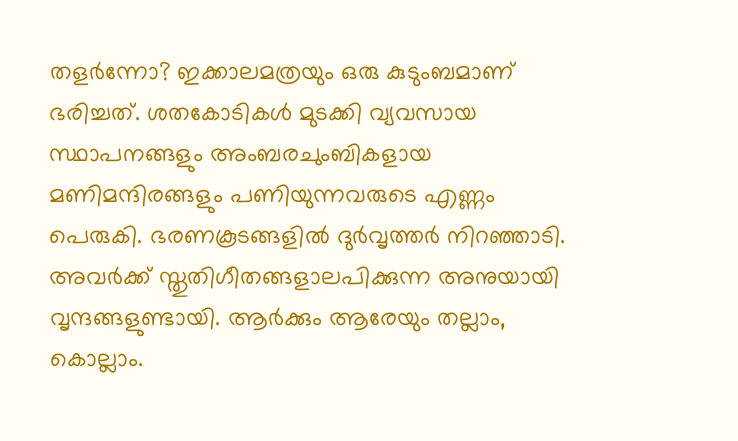തളര്‍ന്നോ? ഇക്കാലമത്രയും ഒരു കുടുംബമാണ്‌ ഭരിച്ചത്‌. ശതകോടികള്‍ മുടക്കി വ്യവസായ സ്ഥാപനങ്ങളും അംബരചുംബികളായ മണിമന്ദിരങ്ങളും പണിയുന്നവരുടെ എണ്ണം പെരുകി. ഭരണകൂടങ്ങളില്‍ ദുര്‍വൃത്തര്‍ നിറഞ്ഞാടി. അവര്‍ക്ക്‌ സ്തുതിഗീതങ്ങളാലപിക്കുന്ന അനുയായി വൃന്ദങ്ങളുണ്ടായി. ആര്‍ക്കും ആരേയും തല്ലാം, കൊല്ലാം.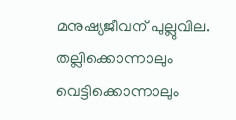മനുഷ്യജീവന്‌ പുല്ലുവില. തല്ലിക്കൊന്നാലും വെട്ടിക്കൊന്നാലും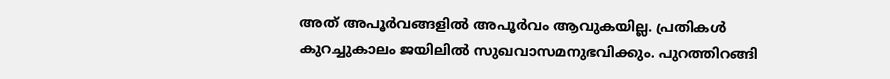അത്‌ അപൂര്‍വങ്ങളില്‍ അപൂര്‍വം ആവുകയില്ല. പ്രതികള്‍ കുറച്ചുകാലം ജയിലില്‍ സുഖവാസമനുഭവിക്കും. പുറത്തിറങ്ങി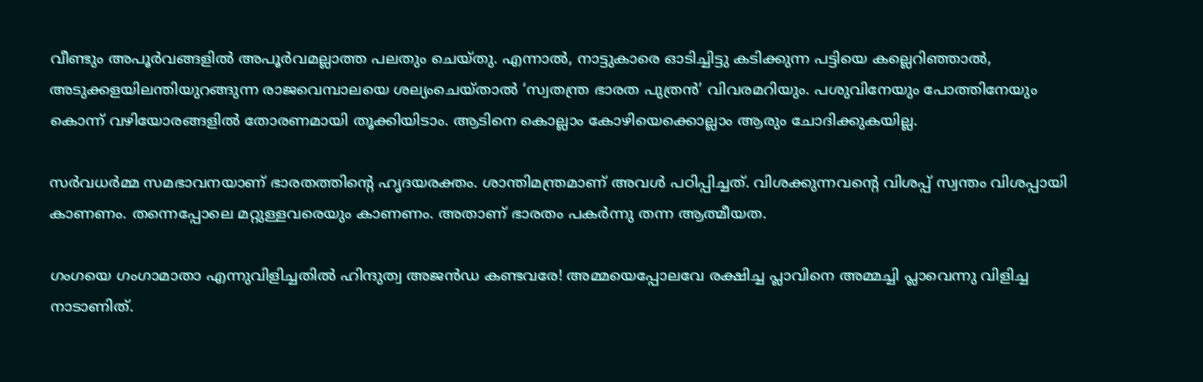വീണ്ടും അപൂര്‍വങ്ങളില്‍ അപൂര്‍വമല്ലാത്ത പലതും ചെയ്തു. എന്നാല്‍, നാട്ടുകാരെ ഓടിച്ചിട്ടു കടിക്കുന്ന പട്ടിയെ കല്ലെറിഞ്ഞാല്‍, അടുക്കളയിലന്തിയുറങ്ങുന്ന രാജവെമ്പാലയെ ശല്യംചെയ്താല്‍ ‘സ്വതന്ത്ര ഭാരത പുത്രന്‍’ വിവരമറിയും. പശുവിനേയും പോത്തിനേയും കൊന്ന്‌ വഴിയോരങ്ങളില്‍ തോരണമായി തൂക്കിയിടാം. ആടിനെ കൊല്ലാം കോഴിയെക്കൊല്ലാം ആരും ചോദിക്കുകയില്ല.

സര്‍വധര്‍മ്മ സമഭാവനയാണ്‌ ഭാരതത്തിന്റെ ഹൃദയരക്തം. ശാന്തിമന്ത്രമാണ്‌ അവള്‍ പഠിപ്പിച്ചത്‌. വിശക്കുന്നവന്റെ വിശപ്പ്‌ സ്വന്തം വിശപ്പായി കാണണം. തന്നെപ്പോലെ മറ്റുള്ളവരെയും കാണണം. അതാണ്‌ ഭാരതം പകര്‍ന്നു തന്ന ആത്മീയത.

ഗംഗയെ ഗംഗാമാതാ എന്നുവിളിച്ചതില്‍ ഹിന്ദുത്വ അജന്‍ഡ കണ്ടവരേ! അമ്മയെപ്പോലവേ രക്ഷിച്ച പ്ലാവിനെ അമ്മച്ചി പ്ലാവെന്നു വിളിച്ച നാടാണിത്‌.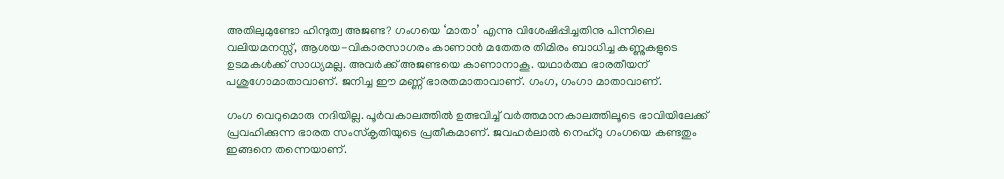അതിലുമുണ്ടോ ഹിന്ദുത്വ അജണ്ട? ഗംഗയെ ‘മാതാ’ എന്നു വിശേഷിപ്പിച്ചതിനു പിന്നിലെ വലിയമനസ്സ്‌, ആശയ-വികാരസാഗരം കാണാന്‍ മതേതര തിമിരം ബാധിച്ച കണ്ണുകളുടെ ഉടമകള്‍ക്ക്‌ സാധ്യമല്ല. അവര്‍ക്ക്‌ അജണ്ടയെ കാണാനാകൂ. യഥാര്‍ത്ഥ ഭാരതീയന്‌ പശുഗോമാതാവാണ്‌. ജനിച്ച ഈ മണ്ണ്‌ ഭാരതമാതാവാണ്‌. ഗംഗ, ഗംഗാ മാതാവാണ്‌.

ഗംഗ വെറുമൊരു നദിയില്ല. പൂര്‍വകാലത്തില്‍ ഉത്ഭവിച്ച്‌ വര്‍ത്തമാനകാലത്തിലൂടെ ഭാവിയിലേക്ക്‌ പ്രവഹിക്കുന്ന ഭാരത സംസ്കൃതിയുടെ പ്രതീകമാണ്‌. ജവഹര്‍ലാല്‍ നെഹ്‌റു ഗംഗയെ കണ്ടതും ഇങ്ങനെ തന്നെയാണ്‌.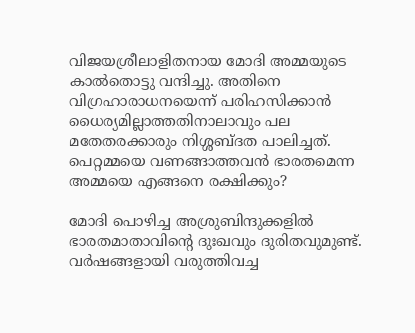വിജയശ്രീലാളിതനായ മോദി അമ്മയുടെ കാല്‍തൊട്ടു വന്ദിച്ചു. അതിനെ വിഗ്രഹാരാധനയെന്ന്‌ പരിഹസിക്കാന്‍ ധൈര്യമില്ലാത്തതിനാലാവും പല മതേതരക്കാരും നിശ്ശബ്ദത പാലിച്ചത്‌. പെറ്റമ്മയെ വണങ്ങാത്തവന്‍ ഭാരതമെന്ന അമ്മയെ എങ്ങനെ രക്ഷിക്കും?

മോദി പൊഴിച്ച അശ്രുബിന്ദുക്കളില്‍ ഭാരതമാതാവിന്റെ ദുഃഖവും ദുരിതവുമുണ്ട്‌. വര്‍ഷങ്ങളായി വരുത്തിവച്ച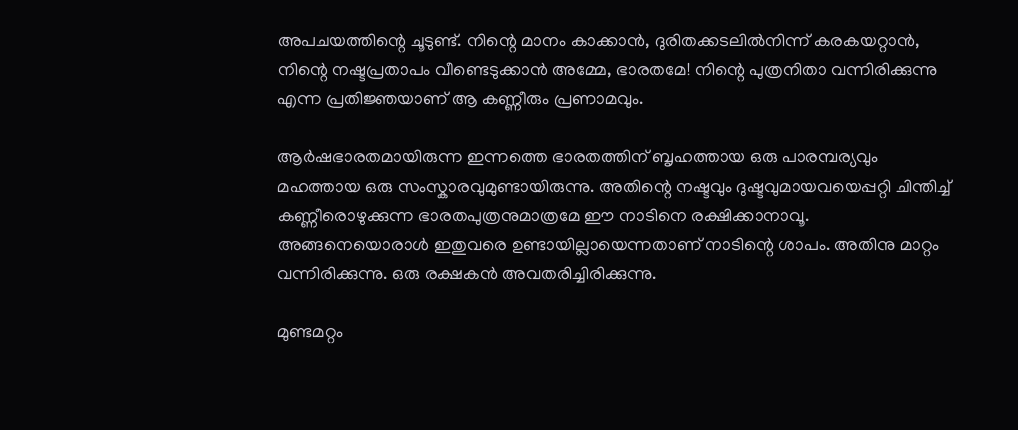അപചയത്തിന്റെ ചൂടുണ്ട്‌. നിന്റെ മാനം കാക്കാന്‍, ദുരിതക്കടലില്‍നിന്ന്‌ കരകയറ്റാന്‍, നിന്റെ നഷ്ടപ്രതാപം വീണ്ടെടുക്കാന്‍ അമ്മേ, ഭാരതമേ! നിന്റെ പുത്രനിതാ വന്നിരിക്കുന്നു എന്ന പ്രതിജ്ഞയാണ്‌ ആ കണ്ണീരും പ്രണാമവും.

ആര്‍ഷഭാരതമായിരുന്ന ഇന്നത്തെ ഭാരതത്തിന്‌ ബൃഹത്തായ ഒരു പാരമ്പര്യവും മഹത്തായ ഒരു സംസ്കാരവുമുണ്ടായിരുന്നു. അതിന്റെ നഷ്ടവും ദുഷ്ടവുമായവയെപ്പറ്റി ചിന്തിച്ച്‌ കണ്ണീരൊഴുക്കുന്ന ഭാരതപുത്രനുമാത്രമേ ഈ നാടിനെ രക്ഷിക്കാനാവൂ. അങ്ങനെയൊരാള്‍ ഇതുവരെ ഉണ്ടായില്ലായെന്നതാണ്‌ നാടിന്റെ ശാപം. അതിനു മാറ്റം വന്നിരിക്കുന്നു. ഒരു രക്ഷകന്‍ അവതരിച്ചിരിക്കുന്നു.

മുണ്ടമറ്റം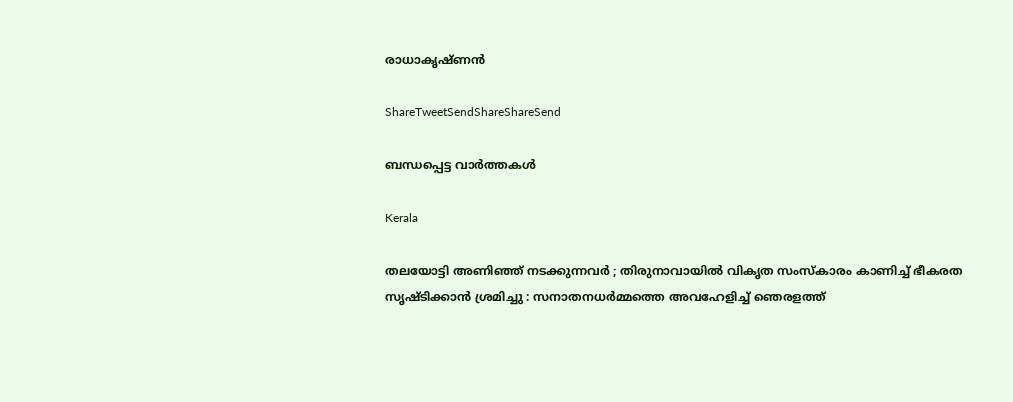രാധാകൃഷ്ണന്‍

ShareTweetSendShareShareSend

ബന്ധപ്പെട്ട വാര്‍ത്തകള്‍

Kerala

തലയോട്ടി അണിഞ്ഞ് നടക്കുന്നവർ ; തിരുനാവായിൽ വികൃത സംസ്കാരം കാണിച്ച് ഭീകരത സൃഷ്ടിക്കാൻ ശ്രമിച്ചു : സനാതനധർമ്മത്തെ അവഹേളിച്ച് ഞെരളത്ത്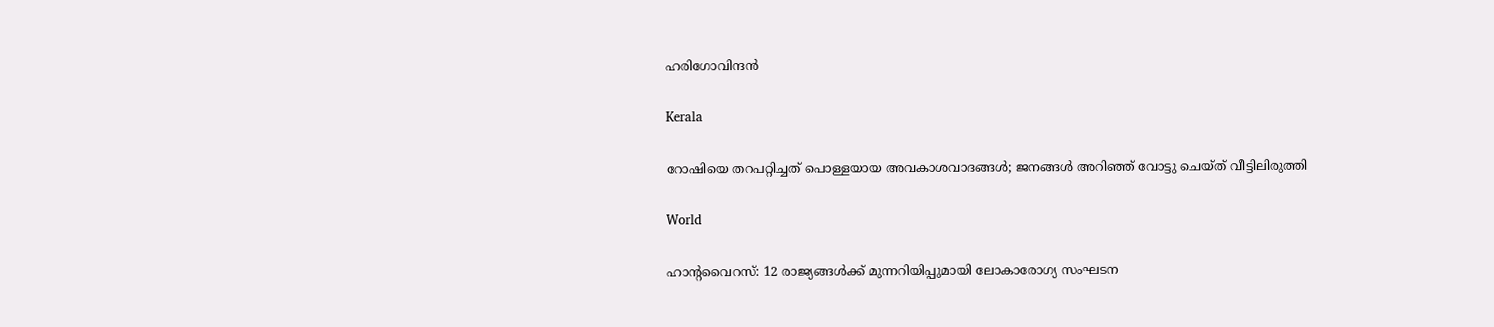ഹരിഗോവിന്ദൻ

Kerala

റോഷിയെ തറപറ്റിച്ചത് പൊള്ളയായ അവകാശവാദങ്ങള്‍; ജനങ്ങള്‍ അറിഞ്ഞ് വോട്ടു ചെയ്ത് വീട്ടിലിരുത്തി

World

ഹാൻ്റവൈറസ്: 12 രാജ്യങ്ങൾക്ക് മുന്നറിയിപ്പുമായി ലോകാരോഗ്യ സംഘടന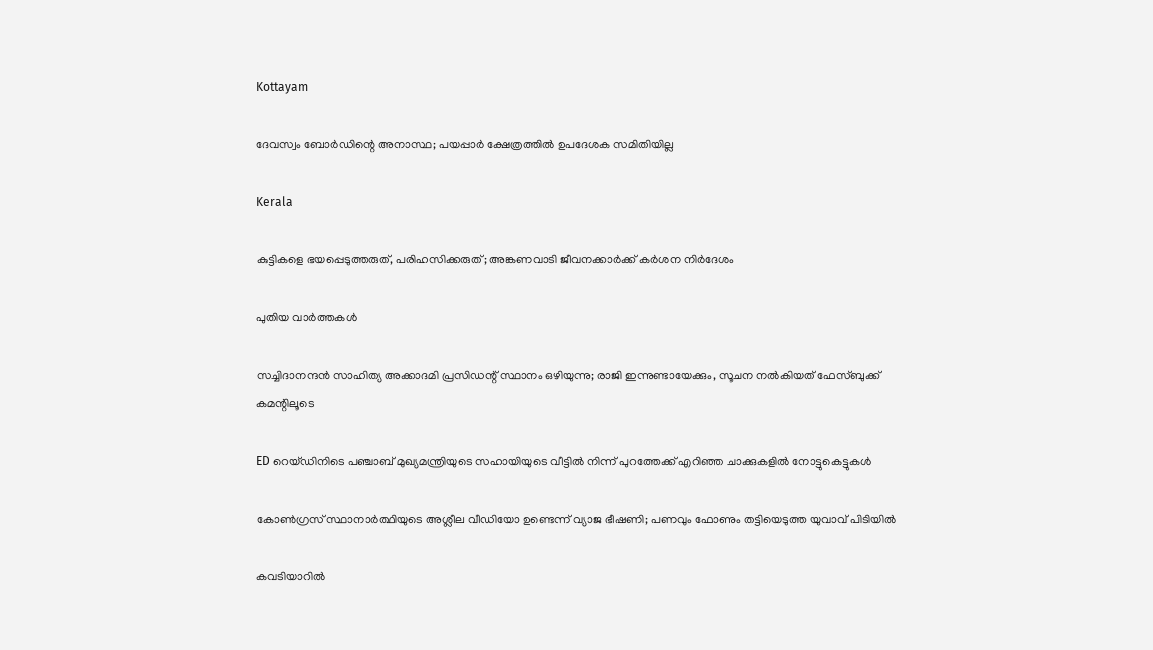Kottayam

ദേവസ്വം ബോര്‍ഡിന്റെ അനാസ്ഥ; പയപ്പാര്‍ ക്ഷേത്രത്തില്‍ ഉപദേശക സമിതിയില്ല

Kerala

കുട്ടികളെ ഭയപ്പെടുത്തരുത്, പരിഹസിക്കരുത്; അങ്കണവാടി ജീവനക്കാർക്ക് കർശന നിർദേശം

പുതിയ വാര്‍ത്തകള്‍

സച്ചിദാനന്ദൻ സാഹിത്യ അക്കാദമി പ്രസിഡന്റ് സ്ഥാനം ഒഴിയുന്നു; രാജി ഇന്നുണ്ടായേക്കും, സൂചന നൽകിയത് ഫേസ്ബുക്ക് കമന്റിലൂടെ

ED റെയ്ഡിനിടെ പഞ്ചാബ് മുഖ്യമന്ത്രിയുടെ സഹായിയുടെ വീട്ടിൽ നിന്ന് പുറത്തേക്ക് എറിഞ്ഞ ചാക്കുകളിൽ നോട്ടുകെട്ടുകൾ

കോൺഗ്രസ് സ്ഥാനാർത്ഥിയുടെ അശ്ലീല വീഡിയോ ഉണ്ടെന്ന് വ്യാജ ഭീഷണി; പണവും ഫോണും തട്ടിയെടുത്ത യുവാവ് പിടിയിൽ

കവടിയാറിൽ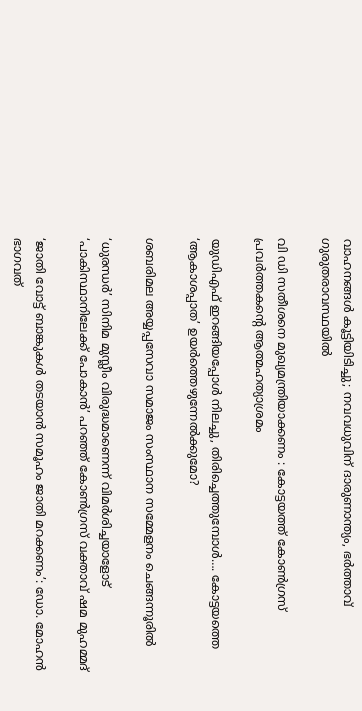വാഹനങ്ങൾ കൂട്ടിയിടിച്ചു; നവവധുവിന് ദാരുണാന്ത്യം, ഭർത്താവ് ഗുരുതരാവസ്ഥയിൽ

വി ഡി സതീശനെ മുഖ്യമന്ത്രിയാക്കണം : കോട്ടയത്ത് കോൺഗ്രസ് പ്രവർത്തകന്റെ ആത്മഹത്യാശ്രമം

യുഡിഎഫ് ഇറങ്ങിയപ്പോള്‍ നിലച്ചു, തിരിച്ചെത്തുമ്പോള്‍…. കോട്ടയത്തെ ‘ആകാശപ്പാത’ ഉയര്‍ത്തെഴുന്നേല്‍ക്കുമോ?

ശബരിമല അയ്യപ്പസേവാ സമാജം സംസ്ഥാന സമ്മേളനം ചെങ്ങന്നൂരില്‍

‘ധുരന്ധർ’ സിനിമ മുസ്ലീം വിരുദ്ധമാണെന്ന് വിമർശിച്ചയാളോട് ‘പാകിസ്ഥാനിലേക്ക് പോകാൻ’ പറഞ്ഞ് കോൺഗ്രസ് വക്താവ് ഷമ മുഹമ്മദ്

‘ജാതി വോട്ട് ബാങ്കുകള്‍ തടയാന്‍ സമൂഹം ജാതി മറക്കണം’: ഡോ. മോഹന്‍ ഭാഗവത്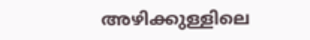അഴിക്കുള്ളിലെ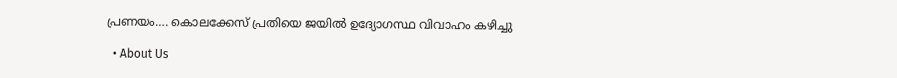പ്രണയം…. കൊലക്കേസ് പ്രതിയെ ജയിൽ ഉദ്യോഗസ്ഥ വിവാഹം കഴിച്ചു

  • About Us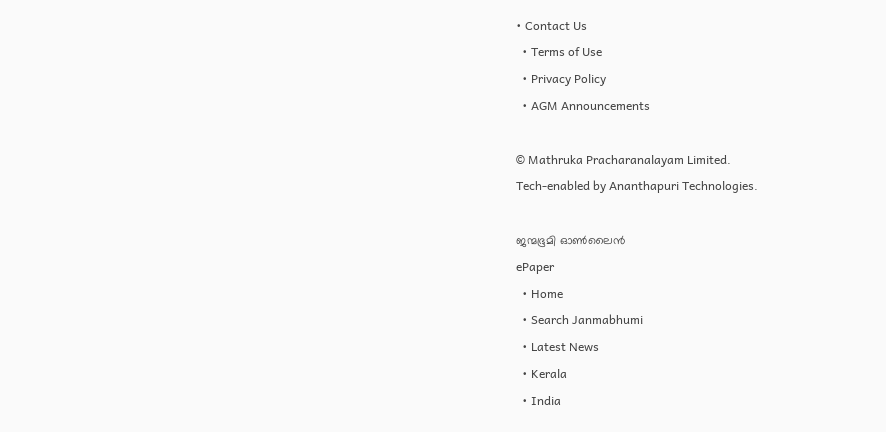• Contact Us
  • Terms of Use
  • Privacy Policy
  • AGM Announcements

© Mathruka Pracharanalayam Limited.
Tech-enabled by Ananthapuri Technologies.

ജന്മഭൂമി ഓണ്‍ലൈന്‍
ePaper
  • Home
  • Search Janmabhumi
  • Latest News
  • Kerala
  • India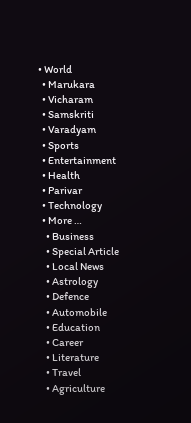• World
  • Marukara
  • Vicharam
  • Samskriti
  • Varadyam
  • Sports
  • Entertainment
  • Health
  • Parivar
  • Technology
  • More …
    • Business
    • Special Article
    • Local News
    • Astrology
    • Defence
    • Automobile
    • Education
    • Career
    • Literature
    • Travel
    • Agriculture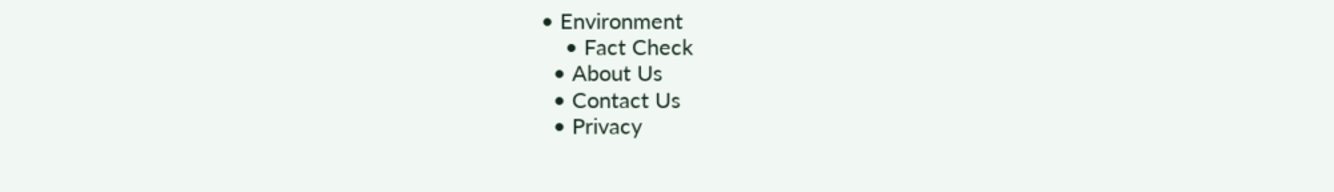• Environment
    • Fact Check
  • About Us
  • Contact Us
  • Privacy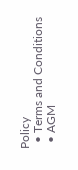Policy
  • Terms and Conditions
  • AGM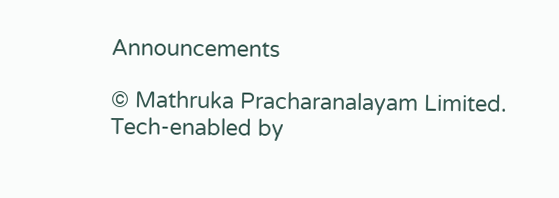Announcements

© Mathruka Pracharanalayam Limited.
Tech-enabled by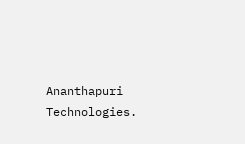Ananthapuri Technologies.